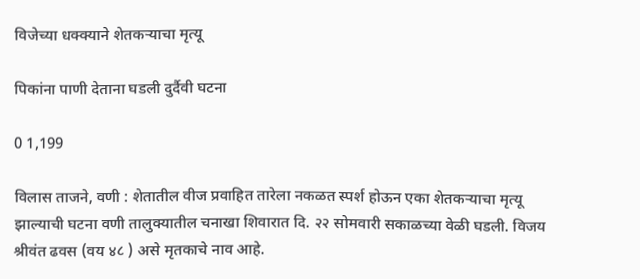विजेच्या धक्क्याने शेतकऱ्याचा मृत्यू

पिकांना पाणी देताना घडली दुर्दैवी घटना

0 1,199

विलास ताजने, वणी : शेतातील वीज प्रवाहित तारेला नकळत स्पर्श होऊन एका शेतकऱ्याचा मृत्यू झाल्याची घटना वणी तालुक्यातील चनाखा शिवारात दि. २२ सोमवारी सकाळच्या वेळी घडली. विजय श्रीवंत ढवस (वय ४८ ) असे मृतकाचे नाव आहे.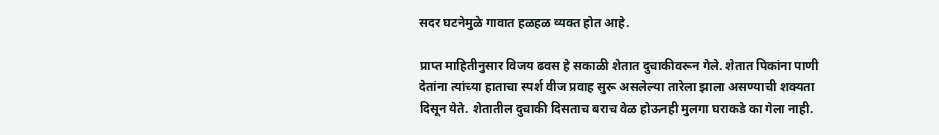सदर घटनेमुळे गावात हळहळ व्यक्त होत आहे.

प्राप्त माहितीनुसार विजय ढवस हे सकाळी शेतात दुचाकीवरून गेले. शेतात पिकांना पाणी देतांना त्यांच्या हाताचा स्पर्श वीज प्रवाह सुरू असलेल्या तारेला झाला असण्याची शक्यता दिसून येते. शेतातील दुचाकी दिसताच बराच वेळ होऊनही मुलगा घराकडे का गेला नाही.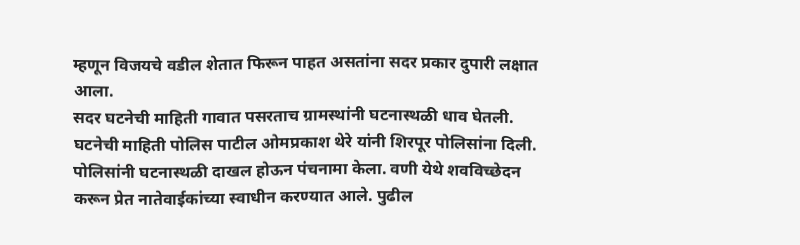म्हणून विजयचे वडील शेतात फिरून पाहत असतांना सदर प्रकार दुपारी लक्षात आला.
सदर घटनेची माहिती गावात पसरताच ग्रामस्थांनी घटनास्थळी धाव घेतली. घटनेची माहिती पोलिस पाटील ओमप्रकाश थेरे यांनी शिरपूर पोलिसांना दिली. पोलिसांनी घटनास्थळी दाखल होऊन पंचनामा केला. वणी येथे शवविच्छेदन करून प्रेत नातेवाईकांच्या स्वाधीन करण्यात आले. पुढील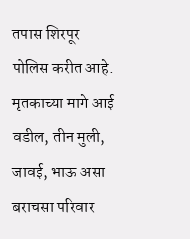तपास शिरपूर पोलिस करीत आहे. मृतकाच्या मागे आई वडील, तीन मुली, जावई, भाऊ असा बराचसा परिवार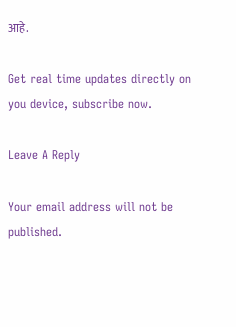आहे.

Get real time updates directly on you device, subscribe now.

Leave A Reply

Your email address will not be published.